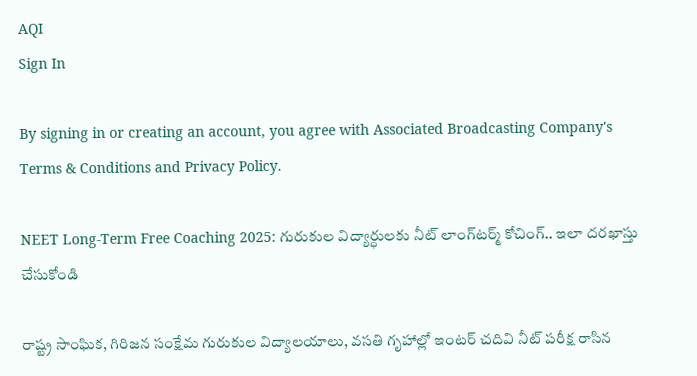AQI
Sign In

By signing in or creating an account, you agree with Associated Broadcasting Company's Terms & Conditions and Privacy Policy.

NEET Long-Term Free Coaching 2025: గురుకుల విద్యార్ధులకు నీట్‌ లాంగ్‌టర్మ్‌ కోచింగ్‌.. ఇలా దరఖాస్తు చేసుకోండి

రాష్ట్ర సాంఘిక, గిరిజన సంక్షేమ గురుకుల విద్యాలయాలు, వసతి గృహాల్లో ఇంటర్ చదివి నీట్ పరీక్ష రాసిన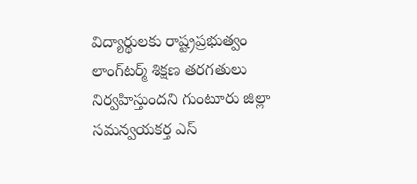విద్యార్థులకు రాష్ట్రప్రభుత్వం లాంగ్‌టర్మ్‌ శిక్షణ తరగతులు నిర్వహిస్తుందని గుంటూరు జిల్లా సమన్వయకర్త ఎస్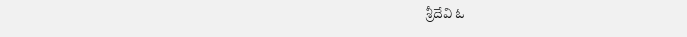శ్రీదేవి ఓ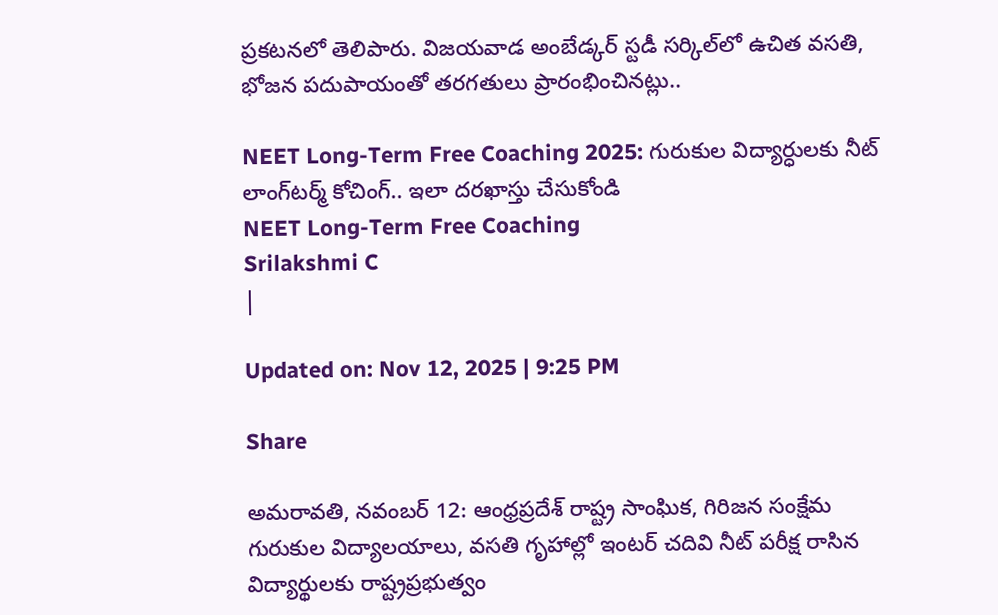ప్రకటనలో తెలిపారు. విజయవాడ అంబేడ్కర్ స్టడీ సర్కిల్‌లో ఉచిత వసతి, భోజన పదుపాయంతో తరగతులు ప్రారంభించినట్లు..

NEET Long-Term Free Coaching 2025: గురుకుల విద్యార్ధులకు నీట్‌ లాంగ్‌టర్మ్‌ కోచింగ్‌.. ఇలా దరఖాస్తు చేసుకోండి
NEET Long-Term Free Coaching
Srilakshmi C
|

Updated on: Nov 12, 2025 | 9:25 PM

Share

అమరావతి, నవంబర్‌ 12: ఆంధ్రప్రదేశ్ రాష్ట్ర సాంఘిక, గిరిజన సంక్షేమ గురుకుల విద్యాలయాలు, వసతి గృహాల్లో ఇంటర్ చదివి నీట్ పరీక్ష రాసిన విద్యార్థులకు రాష్ట్రప్రభుత్వం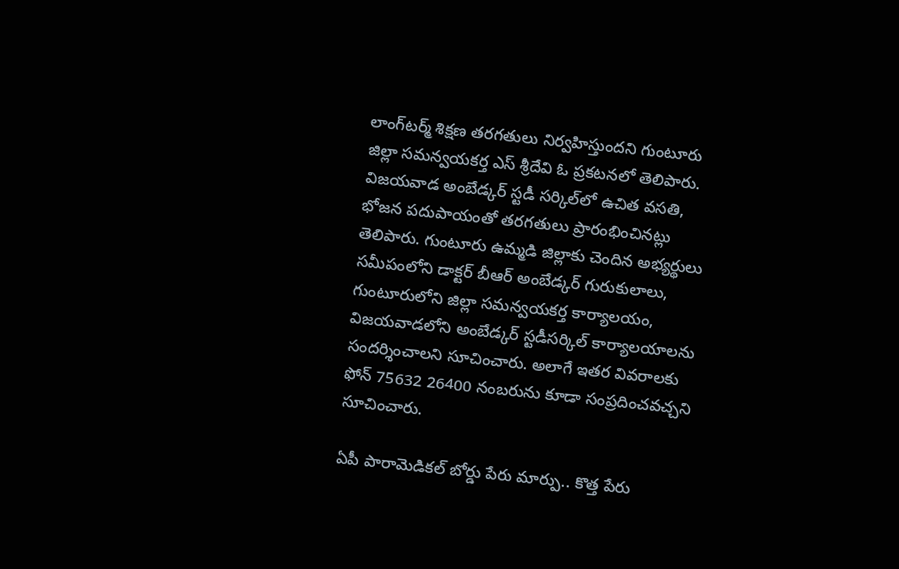లాంగ్‌టర్మ్‌ శిక్షణ తరగతులు నిర్వహిస్తుందని గుంటూరు జిల్లా సమన్వయకర్త ఎస్ శ్రీదేవి ఓ ప్రకటనలో తెలిపారు. విజయవాడ అంబేడ్కర్ స్టడీ సర్కిల్‌లో ఉచిత వసతి, భోజన పదుపాయంతో తరగతులు ప్రారంభించినట్లు తెలిపారు. గుంటూరు ఉమ్మడి జిల్లాకు చెందిన అభ్యర్థులు సమీపంలోని డాక్టర్ బీఆర్ అంబేడ్కర్ గురుకులాలు, గుంటూరులోని జిల్లా సమన్వయకర్త కార్యాలయం, విజయవాడలోని అంబేడ్కర్ స్టడీసర్కిల్ కార్యాలయాలను సందర్శించాలని సూచించారు. అలాగే ఇతర వివరాలకు ఫోన్ 75632 26400 నంబరును కూడా సంప్రదించవచ్చని సూచించారు.

ఏపీ పారామెడికల్‌ బోర్డు పేరు మార్పు.. కొత్త పేరు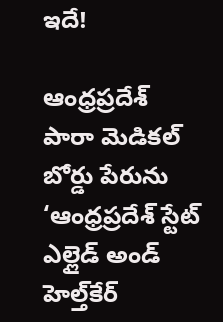ఇదే!

ఆంధ్రప్రదేశ్‌ పారా మెడికల్‌ బోర్డు పేరును ‘ఆంధ్రప్రదేశ్‌ స్టేట్‌ ఎల్లైడ్‌ అండ్‌ హెల్త్‌కేర్‌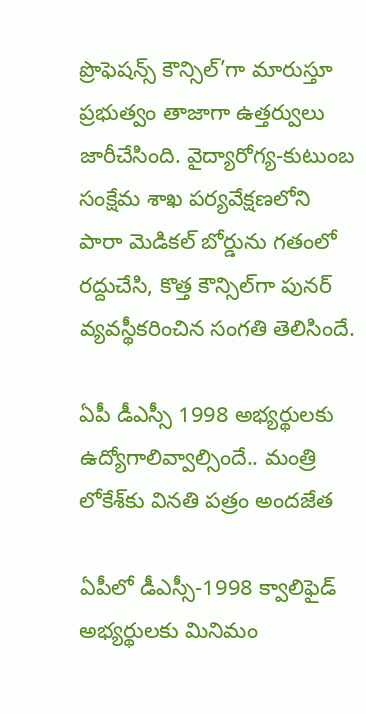ప్రొఫెషన్స్‌ కౌన్సిల్‌’గా మారుస్తూ ప్రభుత్వం తాజాగా ఉత్తర్వులు జారీచేసింది. వైద్యారోగ్య-కుటుంబ సంక్షేమ శాఖ పర్యవేక్షణలోని పారా మెడికల్‌ బోర్డును గతంలో రద్దుచేసి, కొత్త కౌన్సిల్‌గా పునర్‌ వ్యవస్థీకరించిన సంగతి తెలిసిందే.

ఏపీ డీఎస్సీ 1998 అభ్యర్థులకు ఉద్యోగాలివ్వాల్సిందే.. మంత్రి లోకేశ్‌కు వినతి పత్రం అందజేత

ఏపీలో డీఎస్సీ-1998 క్వాలిఫైడ్‌ అభ్యర్థులకు మినిమం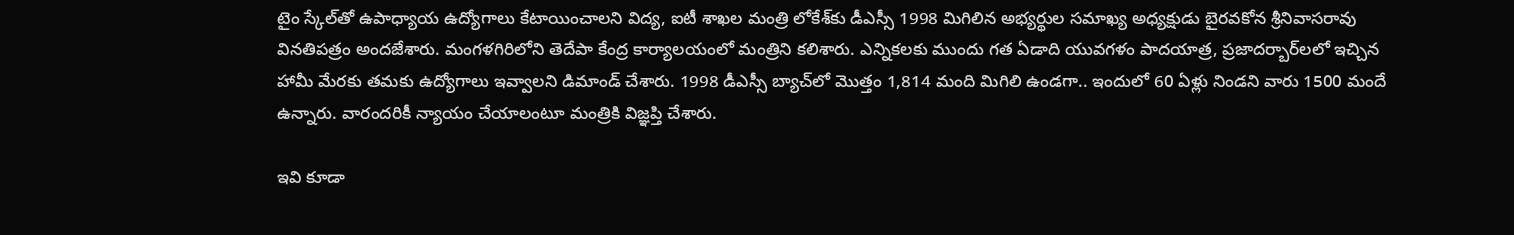టైం స్కేల్‌తో ఉపాధ్యాయ ఉద్యోగాలు కేటాయించాలని విద్య, ఐటీ శాఖల మంత్రి లోకేశ్‌కు డీఎస్సీ 1998 మిగిలిన అభ్యర్థుల సమాఖ్య అధ్యక్షుడు బైరవకోన శ్రీనివాసరావు వినతిపత్రం అందజేశారు. మంగళగిరిలోని తెదేపా కేంద్ర కార్యాలయంలో మంత్రిని కలిశారు. ఎన్నికలకు ముందు గత ఏడాది యువగళం పాదయాత్ర, ప్రజాదర్బార్‌లలో ఇచ్చిన హామీ మేరకు తమకు ఉద్యోగాలు ఇవ్వాలని డిమాండ్ చేశారు. 1998 డీఎస్సీ బ్యాచ్‌లో మొత్తం 1,814 మంది మిగిలి ఉండగా.. ఇందులో 60 ఏళ్లు నిండని వారు 1500 మందే ఉన్నారు. వారందరికీ న్యాయం చేయాలంటూ మంత్రికి విజ్ఞప్తి చేశారు.

ఇవి కూడా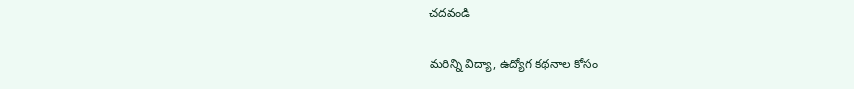చదవండి

మరిన్ని విద్యా, ఉద్యోగ కథనాల కోసం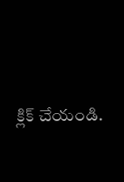క్లిక్‌ చేయండి.